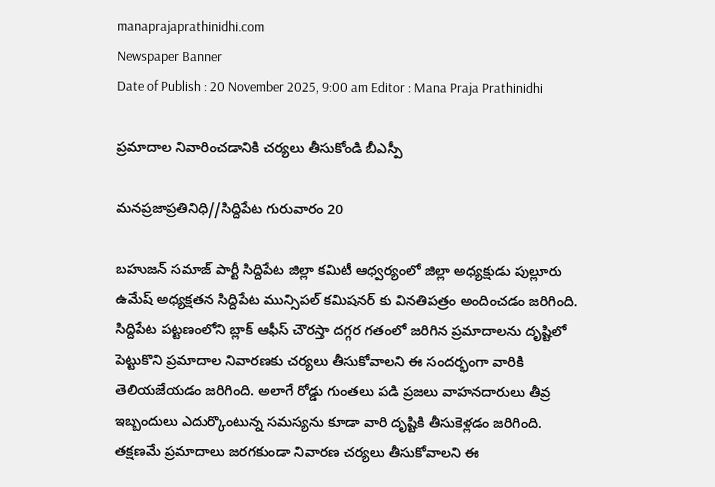manaprajaprathinidhi.com
Newspaper Banner
Date of Publish : 20 November 2025, 9:00 am Editor : Mana Praja Prathinidhi

ప్రమాదాల నివారించడానికి చర్యలు తీసుకోండి బీఎస్పీ

మనప్రజాప్రతినిధి//సిద్దిపేట గురువారం 20

బహుజన్ సమాజ్ పార్టీ సిద్దిపేట జిల్లా కమిటీ ఆధ్వర్యంలో జిల్లా అధ్యక్షుడు పుల్లూరు ఉమేష్ అధ్యక్షతన సిద్దిపేట మున్సిపల్ కమిషనర్ కు వినతిపత్రం అందించడం జరిగింది. సిద్దిపేట పట్టణంలోని బ్లాక్ ఆఫీస్ చౌరస్తా దగ్గర గతంలో జరిగిన ప్రమాదాలను దృష్టిలో పెట్టుకొని ప్రమాదాల నివారణకు చర్యలు తీసుకోవాలని ఈ సందర్భంగా వారికి తెలియజేయడం జరిగింది. అలాగే రోడ్డు గుంతలు పడి ప్రజలు వాహనదారులు తీవ్ర ఇబ్బందులు ఎదుర్కొంటున్న సమస్యను కూడా వారి దృష్టికి తీసుకెళ్లడం జరిగింది. తక్షణమే ప్రమాదాలు జరగకుండా నివారణ చర్యలు తీసుకోవాలని ఈ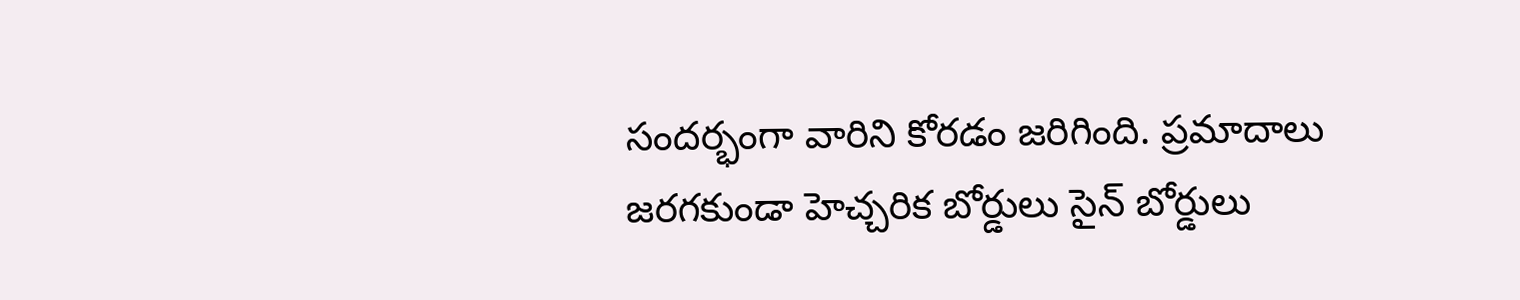సందర్భంగా వారిని కోరడం జరిగింది. ప్రమాదాలు జరగకుండా హెచ్చరిక బోర్డులు సైన్ బోర్డులు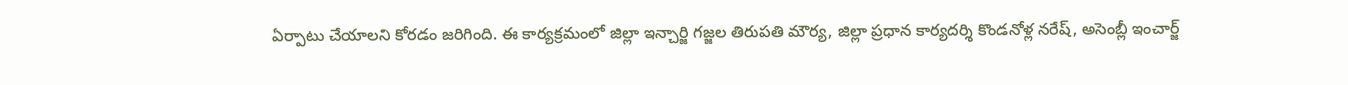ఏర్పాటు చేయాలని కోరడం జరిగింది. ఈ కార్యక్రమంలో జిల్లా ఇన్చార్జి గజ్జల తిరుపతి మౌర్య, జిల్లా ప్రధాన కార్యదర్శి కొండనోళ్ల నరేష్, అసెంబ్లీ ఇంచార్జ్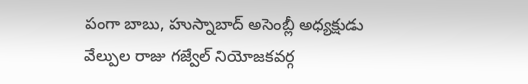పంగా బాబు, హుస్నాబాద్ అసెంబ్లీ అధ్యక్షుడు వేల్పుల రాజు గజ్వేల్ నియోజకవర్గ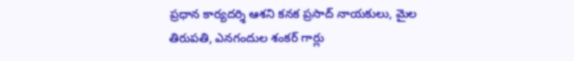ప్రధాన కార్యదర్శి ఆశని కనక ప్రసాద్ నాయకులు, మైల తిరుపతి, ఎనగందుల శంకర్ గార్లు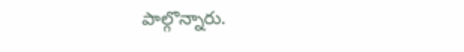పాల్గొన్నారు.